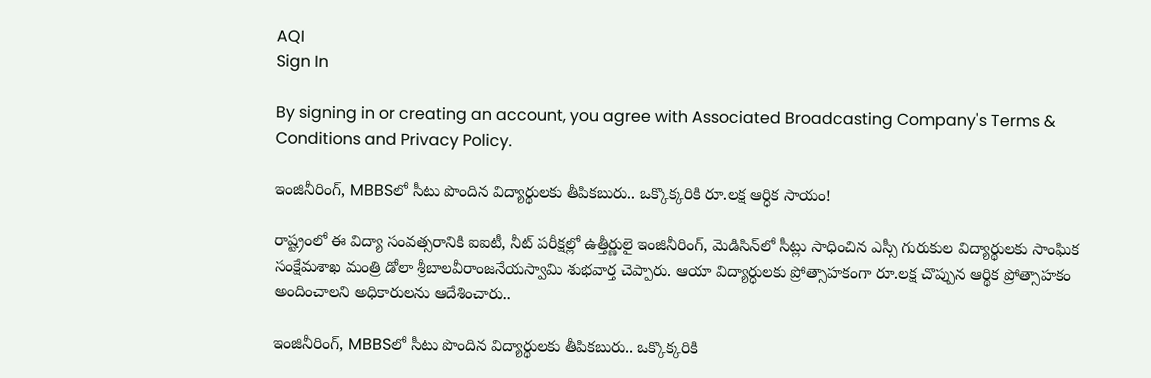AQI
Sign In

By signing in or creating an account, you agree with Associated Broadcasting Company's Terms & Conditions and Privacy Policy.

ఇంజినీరింగ్, MBBSలో సీటు పొందిన విద్యార్థులకు తీపికబురు.. ఒక్కొక్కరికి రూ.లక్ష ఆర్ధిక సాయం!

రాష్ట్రంలో ఈ విద్యా సంవత్సరానికి ఐఐటీ, నీట్‌ పరీక్షల్లో ఉత్తీర్ణులై ఇంజినీరింగ్, మెడిసిన్‌లో సీట్లు సాధించిన ఎస్సీ గురుకుల విద్యార్థులకు సాంఘిక సంక్షేమశాఖ మంత్రి డోలా శ్రీబాలవీరాంజనేయస్వామి శుభవార్త చెప్పారు. ఆయా విద్యార్ధులకు ప్రోత్సాహకంగా రూ.లక్ష చొప్పున ఆర్థిక ప్రోత్సాహకం అందించాలని అధికారులను ఆదేశించారు..

ఇంజినీరింగ్, MBBSలో సీటు పొందిన విద్యార్థులకు తీపికబురు.. ఒక్కొక్కరికి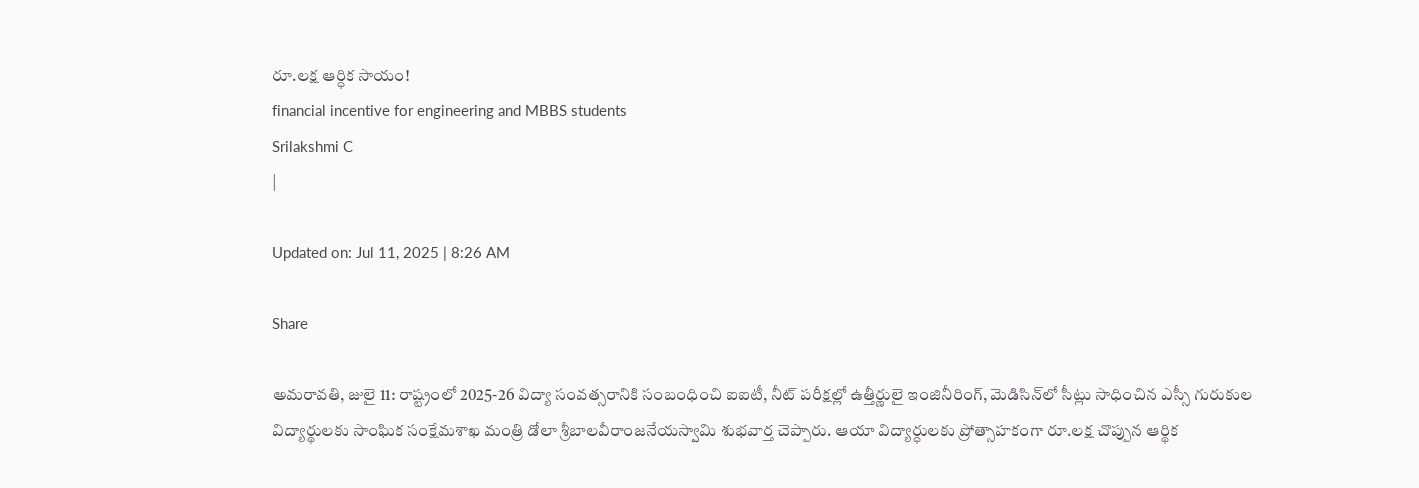రూ.లక్ష ఆర్ధిక సాయం!
financial incentive for engineering and MBBS students
Srilakshmi C
|

Updated on: Jul 11, 2025 | 8:26 AM

Share

అమరావతి, జులై 11: రాష్ట్రంలో 2025-26 విద్యా సంవత్సరానికి సంబంధించి ఐఐటీ, నీట్‌ పరీక్షల్లో ఉత్తీర్ణులై ఇంజినీరింగ్, మెడిసిన్‌లో సీట్లు సాధించిన ఎస్సీ గురుకుల విద్యార్థులకు సాంఘిక సంక్షేమశాఖ మంత్రి డోలా శ్రీబాలవీరాంజనేయస్వామి శుభవార్త చెప్పారు. ఆయా విద్యార్ధులకు ప్రోత్సాహకంగా రూ.లక్ష చొప్పున ఆర్థిక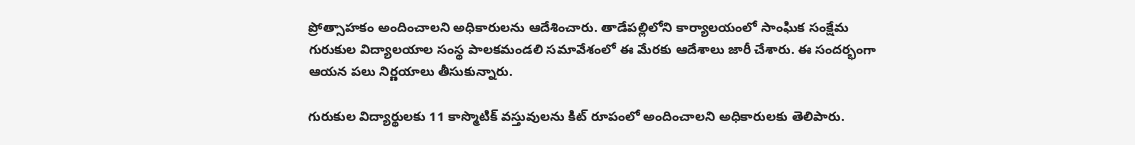ప్రోత్సాహకం అందించాలని అధికారులను ఆదేశించారు. తాడేపల్లిలోని కార్యాలయంలో సాంఘిక సంక్షేమ గురుకుల విద్యాలయాల సంస్థ పాలకమండలి సమావేశంలో ఈ మేరకు ఆదేశాలు జారీ చేశారు. ఈ సందర్భంగా ఆయన పలు నిర్ణయాలు తీసుకున్నారు.

గురుకుల విద్యార్థులకు 11 కాస్మొటిక్‌ వస్తువులను కిట్‌ రూపంలో అందించాలని అధికారులకు తెలిపారు.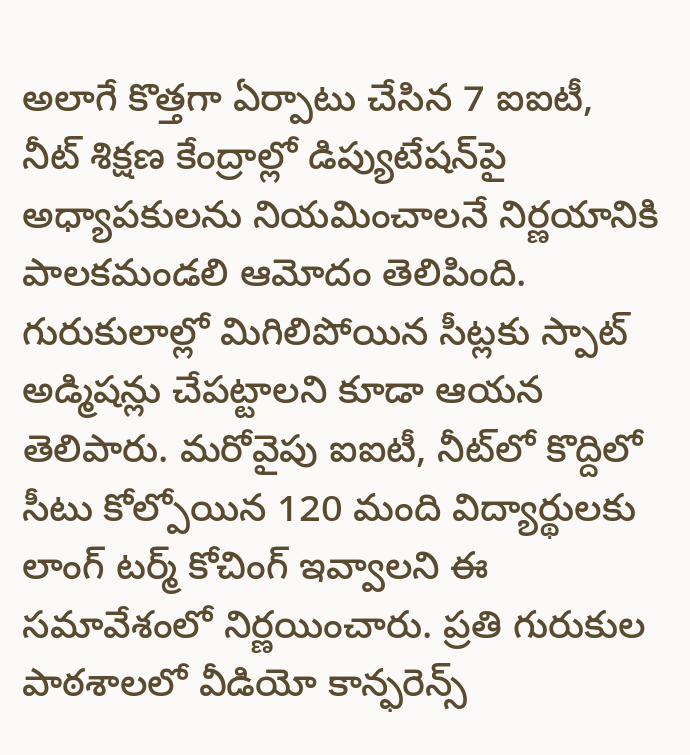అలాగే కొత్తగా ఏర్పాటు చేసిన 7 ఐఐటీ, నీట్‌ శిక్షణ కేంద్రాల్లో డిప్యుటేషన్‌పై అధ్యాపకులను నియమించాలనే నిర్ణయానికి పాలకమండలి ఆమోదం తెలిపింది. గురుకులాల్లో మిగిలిపోయిన సీట్లకు స్పాట్‌ అడ్మిషన్లు చేపట్టాలని కూడా ఆయన తెలిపారు. మరోవైపు ఐఐటీ, నీట్‌లో కొద్దిలో సీటు కోల్పోయిన 120 మంది విద్యార్థులకు లాంగ్‌ టర్మ్‌ కోచింగ్‌ ఇవ్వాలని ఈ సమావేశంలో నిర్ణయించారు. ప్రతి గురుకుల పాఠశాలలో వీడియో కాన్ఫరెన్స్‌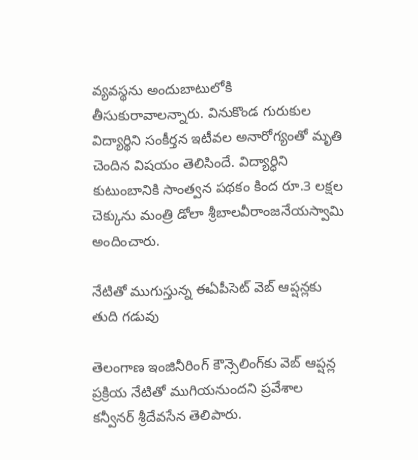వ్యవస్థను అందుబాటులోకి తీసుకురావాలన్నారు. వినుకొండ గురుకుల విద్యార్థిని సంకీర్తన ఇటీవల అనారోగ్యంతో మృతి చెందిన విషయం తెలిసిందే. విద్యార్ధిని కుటుంబానికి సాంత్వన పథకం కింద రూ.3 లక్షల చెక్కును మంత్రి డోలా శ్రీబాలవీరాంజనేయస్వామి అందించారు.

నేటితో ముగుస్తున్న ఈఏపీసెట్‌ వెబ్‌ ఆప్షన్లకు తుది గడువు

తెలంగాణ ఇంజినీరింగ్‌ కౌన్సెలింగ్‌కు వెబ్‌ ఆప్షన్ల ప్రక్రియ నేటితో ముగియనుందని ప్రవేశాల కన్వీనర్‌ శ్రీదేవసేన తెలిపారు.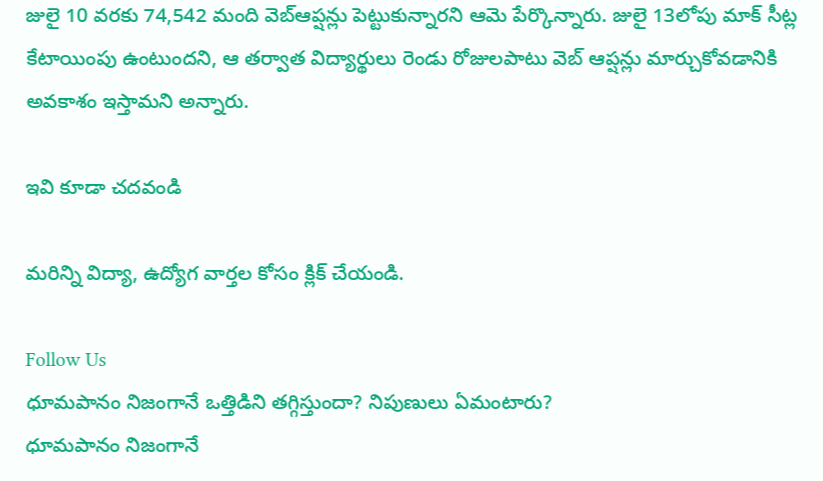జులై 10 వరకు 74,542 మంది వెబ్‌ఆప్షన్లు పెట్టుకున్నారని ఆమె పేర్కొన్నారు. జులై 13లోపు మాక్‌ సీట్ల కేటాయింపు ఉంటుందని, ఆ తర్వాత విద్యార్థులు రెండు రోజులపాటు వెబ్‌ ఆప్షన్లు మార్చుకోవడానికి అవకాశం ఇస్తామని అన్నారు.

ఇవి కూడా చదవండి

మరిన్ని విద్యా, ఉద్యోగ వార్తల కోసం క్లిక్‌ చేయండి.

Follow Us
ధూమపానం నిజంగానే ఒత్తిడిని తగ్గిస్తుందా? నిపుణులు ఏమంటారు?
ధూమపానం నిజంగానే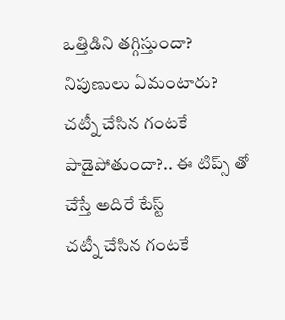ఒత్తిడిని తగ్గిస్తుందా? నిపుణులు ఏమంటారు?
చట్నీ చేసిన గంటకే పాడైపోతుందా?.. ఈ టిప్స్ తో చేస్తే అదిరే టేస్ట్
చట్నీ చేసిన గంటకే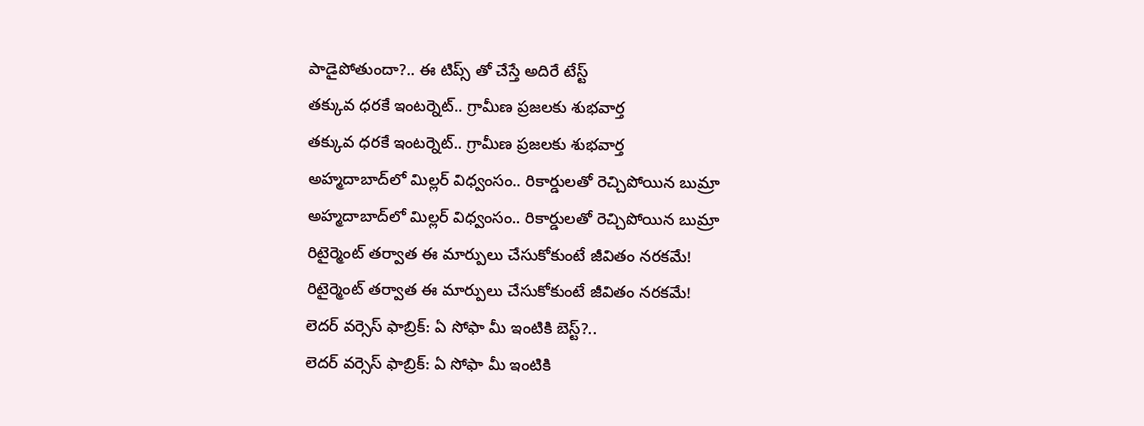పాడైపోతుందా?.. ఈ టిప్స్ తో చేస్తే అదిరే టేస్ట్
తక్కువ ధరకే ఇంటర్నెట్.. గ్రామీణ ప్రజలకు శుభవార్త
తక్కువ ధరకే ఇంటర్నెట్.. గ్రామీణ ప్రజలకు శుభవార్త
అహ్మదాబాద్‌లో మిల్లర్ విధ్వంసం.. రికార్డులతో రెచ్చిపోయిన బుమ్రా
అహ్మదాబాద్‌లో మిల్లర్ విధ్వంసం.. రికార్డులతో రెచ్చిపోయిన బుమ్రా
రిటైర్మెంట్ తర్వాత ఈ మార్పులు చేసుకోకుంటే జీవితం నరకమే!
రిటైర్మెంట్ తర్వాత ఈ మార్పులు చేసుకోకుంటే జీవితం నరకమే!
లెదర్ వర్సెస్ ఫాబ్రిక్: ఏ సోఫా మీ ఇంటికి బెస్ట్?..
లెదర్ వర్సెస్ ఫాబ్రిక్: ఏ సోఫా మీ ఇంటికి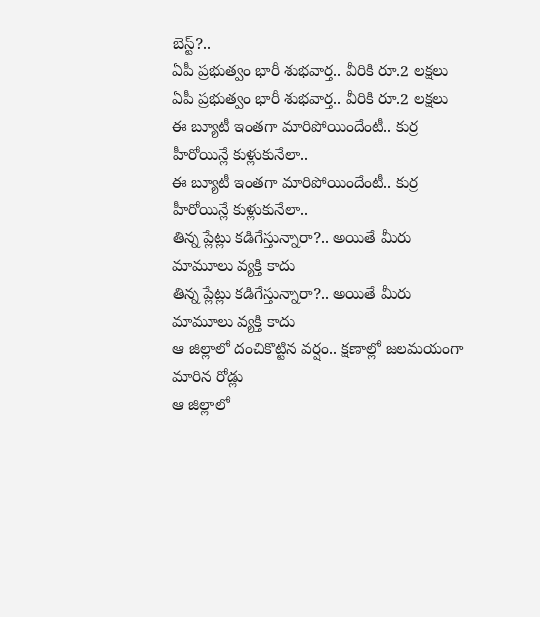బెస్ట్?..
ఏపీ ప్రభుత్వం భారీ శుభవార్త.. వీరికి రూ.2 లక్షలు
ఏపీ ప్రభుత్వం భారీ శుభవార్త.. వీరికి రూ.2 లక్షలు
ఈ బ్యూటీ ఇంతగా మారిపోయిందేంటీ.. కుర్ర హీరోయిన్లే కుళ్లుకునేలా..
ఈ బ్యూటీ ఇంతగా మారిపోయిందేంటీ.. కుర్ర హీరోయిన్లే కుళ్లుకునేలా..
తిన్న ప్లేట్లు కడిగేస్తున్నారా?.. అయితే మీరు మామూలు వ్యక్తి కాదు
తిన్న ప్లేట్లు కడిగేస్తున్నారా?.. అయితే మీరు మామూలు వ్యక్తి కాదు
ఆ జిల్లాలో దంచికొట్టిన వర్షం.. క్షణాల్లో జలమయంగా మారిన రోడ్లు
ఆ జిల్లాలో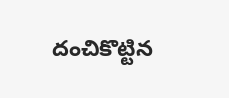దంచికొట్టిన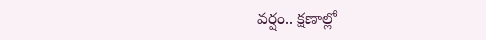వర్షం.. క్షణాల్లో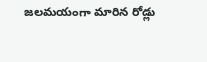జలమయంగా మారిన రోడ్లు